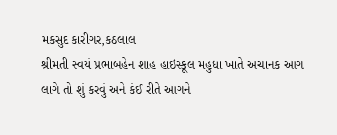મકસુદ કારીગર,કઠલાલ
શ્રીમતી સ્વયં પ્રભાબહેન શાહ હાઇસ્કૂલ મહુધા ખાતે અચાનક આગ લાગે તો શું કરવું અને કંઈ રીતે આગને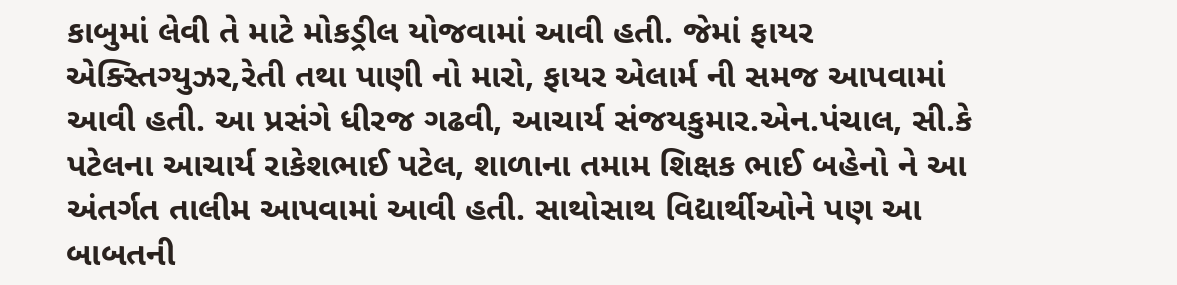કાબુમાં લેવી તે માટે મોકડ્રીલ યોજવામાં આવી હતી. જેમાં ફાયર એક્સ્તિગ્યુઝર,રેતી તથા પાણી નો મારો, ફાયર એલાર્મ ની સમજ આપવામાં આવી હતી. આ પ્રસંગે ધીરજ ગઢવી, આચાર્ય સંજયકુમાર.એન.પંચાલ, સી.કે પટેલના આચાર્ય રાકેશભાઈ પટેલ, શાળાના તમામ શિક્ષક ભાઈ બહેનો ને આ અંતર્ગત તાલીમ આપવામાં આવી હતી. સાથોસાથ વિદ્યાર્થીઓને પણ આ બાબતની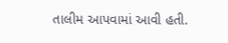તાલીમ આપવામાં આવી હતી.